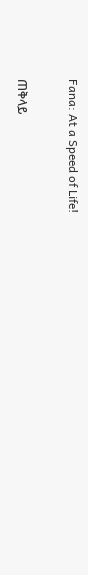Fana: At a Speed of Life!

ጠቅላይ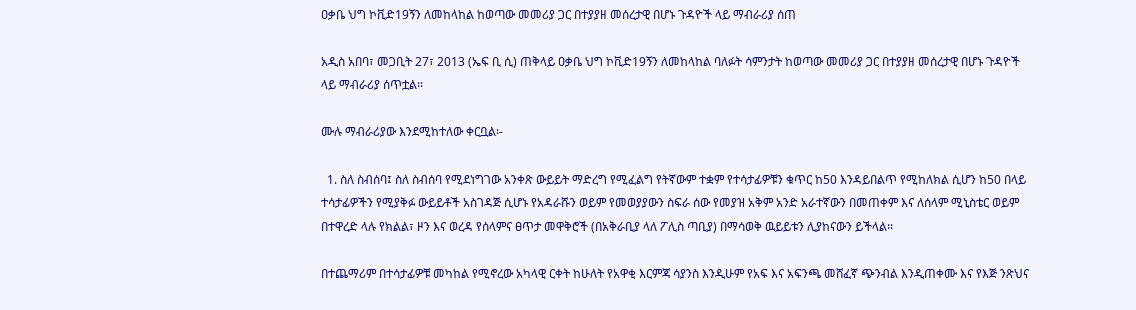ዐቃቤ ህግ ኮቪድ19ኝን ለመከላከል ከወጣው መመሪያ ጋር በተያያዘ መሰረታዊ በሆኑ ጉዳዮች ላይ ማብራሪያ ሰጠ

አዲስ አበባ፣ መጋቢት 27፣ 2013 (ኤፍ ቢ ሲ) ጠቅላይ ዐቃቤ ህግ ኮቪድ19ኝን ለመከላከል ባለፉት ሳምንታት ከወጣው መመሪያ ጋር በተያያዘ መሰረታዊ በሆኑ ጉዳዮች ላይ ማብራሪያ ሰጥቷል፡፡

ሙሉ ማብራሪያው እንደሚከተለው ቀርቧል፡-

  1. ስለ ስብሰባ፤ ስለ ስብሰባ የሚደነግገው አንቀጽ ውይይት ማድረግ የሚፈልግ የትኛውም ተቋም የተሳታፊዎቹን ቁጥር ከ50 እንዳይበልጥ የሚከለክል ሲሆን ከ50 በላይ ተሳታፊዎችን የሚያቅፉ ውይይቶች አስገዳጅ ሲሆኑ የአዳራሹን ወይም የመወያያውን ስፍራ ሰው የመያዝ አቅም አንድ አራተኛውን በመጠቀም እና ለሰላም ሚኒስቴር ወይም በተዋረድ ላሉ የክልል፣ ዞን እና ወረዳ የሰላምና ፀጥታ መዋቅሮች (በአቅራቢያ ላለ ፖሊስ ጣቢያ) በማሳወቅ ዉይይቱን ሊያከናውን ይችላል፡፡

በተጨማሪም በተሳታፊዎቹ መካከል የሚኖረው አካላዊ ርቀት ከሁለት የአዋቂ እርምጃ ሳያንስ እንዲሁም የአፍ እና አፍንጫ መሸፈኛ ጭንብል እንዲጠቀሙ እና የእጅ ንጽህና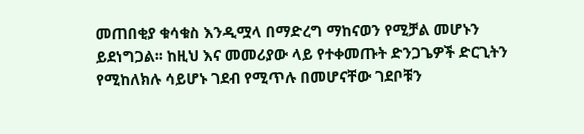መጠበቂያ ቁሳቁስ እንዲሟላ በማድረግ ማከናወን የሚቻል መሆኑን ይደነግጋል፡፡ ከዚህ እና መመሪያው ላይ የተቀመጡት ድንጋጌዎች ድርጊትን የሚከለክሉ ሳይሆኑ ገደብ የሚጥሉ በመሆናቸው ገደቦቹን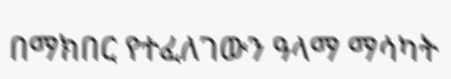በማክበር የተፈለገውን ዓላማ ማሳካት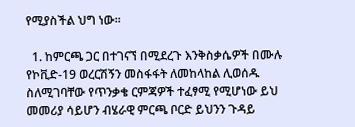የሚያስችል ህግ ነው፡፡

  1. ከምርጫ ጋር በተገናኘ በሚደረጉ እንቅስቃሴዎች በሙሉ የኮቪድ-19 ወረርሽኝን መስፋፋት ለመከላከል ሊወሰዱ ስለሚገባቸው የጥንቃቄ ርምጃዎች ተፈፃሚ የሚሆነው ይህ መመሪያ ሳይሆን ብሄራዊ ምርጫ ቦርድ ይህንን ጉዳይ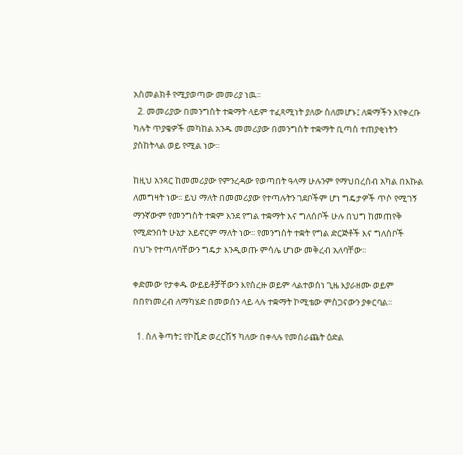አስመልክቶ የሚያወጣው መመሪያ ነዉ፡፡
  2. መመሪያው በመንግስት ተቋማት ላይም ተፈጻሚነት ያለው ስለመሆኑ፤ ለቋማችን እየቀረቡ ካሉት ጥያቄዎች መካከል አንዱ መመሪያው በመንግስት ተቋማት ቢጣስ ተጠያቂነትን ያስከትላል ወይ የሚል ነው፡፡

ከዚህ አንጻር ከመመሪያው የምንረዳው የወጣበት ዓላማ ሁሉንም የማህበረሰብ አካል በእኩል ለመግዛት ነው፡፡ ይህ ማለት በመመሪያው የተጣሉትን ገደቦችም ሆነ ግዴታዎች ጥሶ የሚገኝ ማንኛውም የመንግስት ተቋም እንደ የግል ተቋማት እና ግለሰቦች ሁሉ በህግ ከመጠየቅ የሚድንበት ሁኔታ አይኖርም ማለት ነው፡፡ የመንግስት ተቋት የግል ድርጅቶች እና ግለሰቦች በህጉ የተጣለባቸውን ግዴታ እንዲወጡ ምሳሌ ሆነው መቅረብ አለባቸው፡፡

ቀድመው የታቀዱ ውይይቶቻቸውን እየሰረዙ ወይም ላልተወሰነ ጊዜ እያራዘሙ ወይም በበየነመረብ ለማካሄድ በመወሰን ላይ ላሉ ተቋማት ኮሚቴው ምስጋናውን ያቀርባል፡፡

  1. ስለ ቅጣት፤ የኮቪድ ወረርሽኝ ካለው በቀላሉ የመሰራጨት ዕድል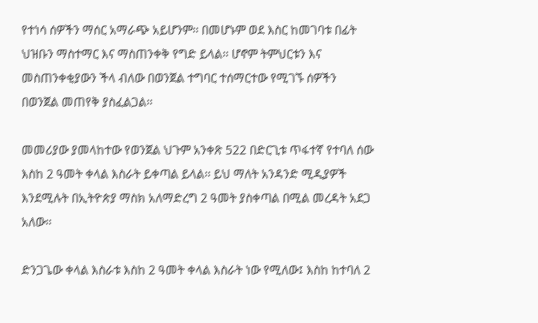የተነሳ ሰዎችን ማሰር አማራጭ አይሆንም፡፡ በመሆኑም ወደ እስር ከመገባቱ በፊት ህዝቡን ማስተማር እና ማስጠንቀቅ የግድ ይላል፡፡ ሆኖም ትምህርቱን እና መስጠንቀቂያውን ችላ ብለው በወንጀል ተግባር ተሰማርተው የሚገኙ ሰዎችን በወንጀል መጠየቅ ያስፈልጋል፡፡

መመሪያው ያመላከተው የወንጀል ህጉም አንቀጽ 522 በድርጊቱ ጥፋተኛ የተባለ ሰው እስከ 2 ዓመት ቀላል እስራት ይቀጣል ይላል፡፡ ይህ ማለት አንዳንድ ሚዲያዎች እንደሚሉት በኢትዮጵያ ማስክ አለማድረግ 2 ዓመት ያስቀጣል በሚል መረዳት አደጋ አለው፡፡

ድንጋጌው ቀላል እስራቱ እስከ 2 ዓመት ቀላል እስራት ነው የሚለው፤ እስከ ከተባለ 2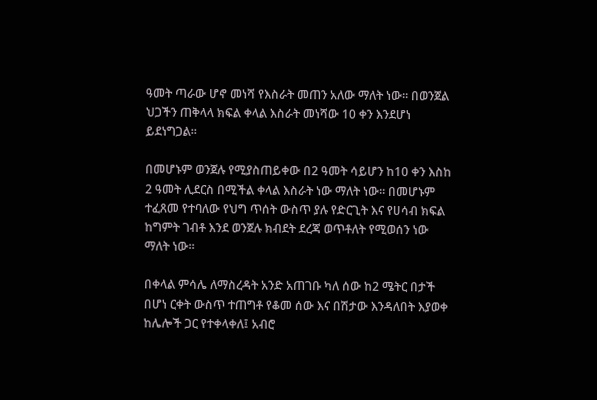ዓመት ጣራው ሆኖ መነሻ የእስራት መጠን አለው ማለት ነው፡፡ በወንጀል ህጋችን ጠቅላላ ክፍል ቀላል እስራት መነሻው 10 ቀን እንደሆነ ይደነግጋል፡፡

በመሆኑም ወንጀሉ የሚያስጠይቀው በ2 ዓመት ሳይሆን ከ10 ቀን እስከ 2 ዓመት ሊደርስ በሚችል ቀላል እስራት ነው ማለት ነው፡፡ በመሆኑም ተፈጸመ የተባለው የህግ ጥሰት ውስጥ ያሉ የድርጊት እና የሀሳብ ክፍል ከግምት ገብቶ እንደ ወንጀሉ ክብደት ደረጃ ወጥቶለት የሚወሰን ነው ማለት ነው፡፡

በቀላል ምሳሌ ለማስረዳት አንድ አጠገቡ ካለ ሰው ከ2 ሜትር በታች በሆነ ርቀት ውስጥ ተጠግቶ የቆመ ሰው እና በሽታው እንዳለበት እያወቀ ከሌሎች ጋር የተቀላቀለ፤ አብሮ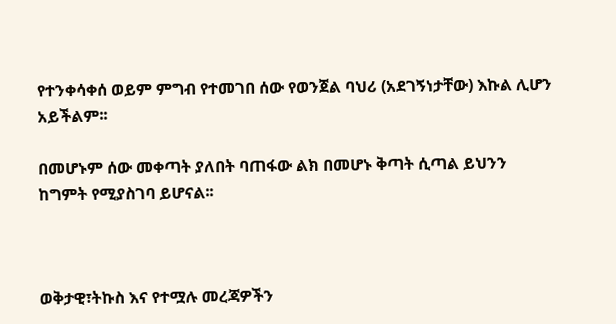የተንቀሳቀሰ ወይም ምግብ የተመገበ ሰው የወንጀል ባህሪ (አደገኝነታቸው) እኩል ሊሆን አይችልም፡፡

በመሆኑም ሰው መቀጣት ያለበት ባጠፋው ልክ በመሆኑ ቅጣት ሲጣል ይህንን ከግምት የሚያስገባ ይሆናል፡፡



ወቅታዊ፣ትኩስ እና የተሟሉ መረጃዎችን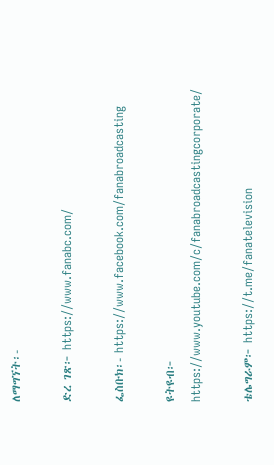ለማግኘት፡-

ድረ ገጽ፦ https://www.fanabc.com/

ፌስቡክ፡- https://www.facebook.com/fanabroadcasting

ዩትዩብ፦ https://www.youtube.com/c/fanabroadcastingcorporate/

ቴሌግራም፦ https://t.me/fanatelevision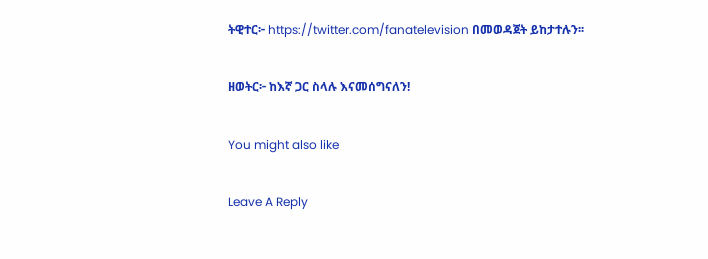ትዊተር፦ https://twitter.com/fanatelevision በመወዳጀት ይከታተሉን፡፡

ዘወትር፦ ከእኛ ጋር ስላሉ እናመሰግናለን!

You might also like

Leave A Reply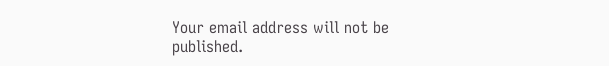Your email address will not be published.